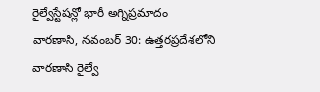రైల్వేస్టేషన్లో భారీ అగ్నిప్రమాదం
వారణాసి, నవంబర్ 30: ఉత్తరప్రదేశలోని వారణాసి రైల్వే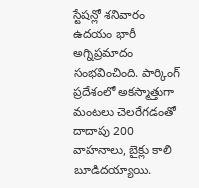స్టేషన్లో శనివారం ఉదయం భారీ అగ్నిప్రమాదం సంభవించింది. పార్కింగ్ ప్రదేశంలో అకస్మాత్తుగా మంటలు చెలరేగడంతో దాదాపు 200 వాహనాలు, బైక్లు కాలి బూడిదయ్యాయి.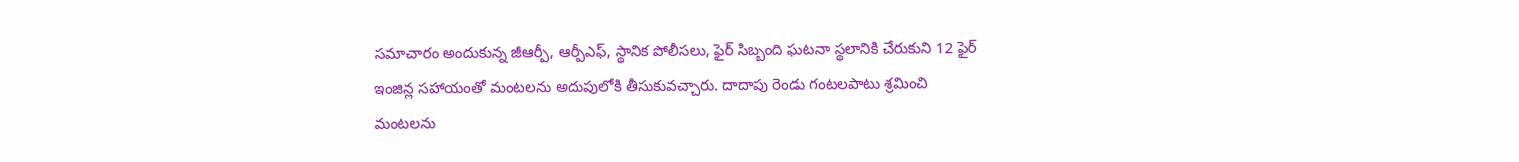సమాచారం అందుకున్న జీఆర్పీ, ఆర్పీఎఫ్, స్థానిక పోలీసలు, ఫైర్ సిబ్బంది ఘటనా స్థలానికి చేరుకుని 12 ఫైర్ ఇంజిన్ల సహాయంతో మంటలను అదుపులోకి తీసుకువచ్చారు. దాదాపు రెండు గంటలపాటు శ్రమించి మంటలను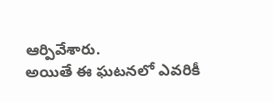ఆర్పివేశారు.
అయితే ఈ ఘటనలో ఎవరికీ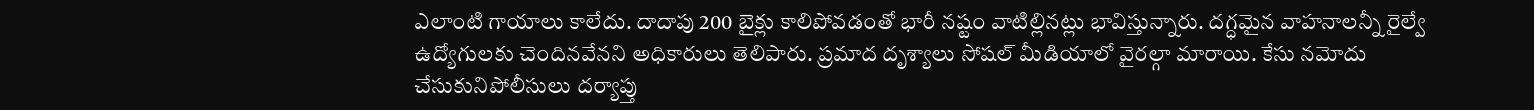ఎలాంటి గాయాలు కాలేదు. దాదాపు 200 బైక్లు కాలిపోవడంతో భారీ నష్టం వాటిల్లినట్లు భావిస్తున్నారు. దగ్ధమైన వాహనాలన్నీ రైల్వే ఉద్యోగులకు చెందినవేనని అధికారులు తెలిపారు. ప్రమాద దృశ్యాలు సోషల్ మీడియాలో వైరల్గా మారాయి. కేసు నమోదు చేసుకునిపోలీసులు దర్యాప్తు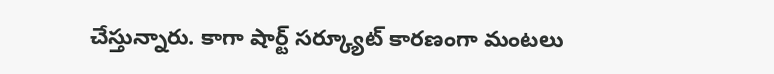చేస్తున్నారు. కాగా షార్ట్ సర్క్యూట్ కారణంగా మంటలు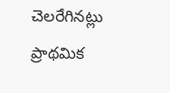చెలరేగినట్లు ప్రాథమిక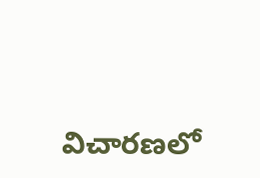విచారణలో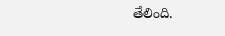తేలింది.